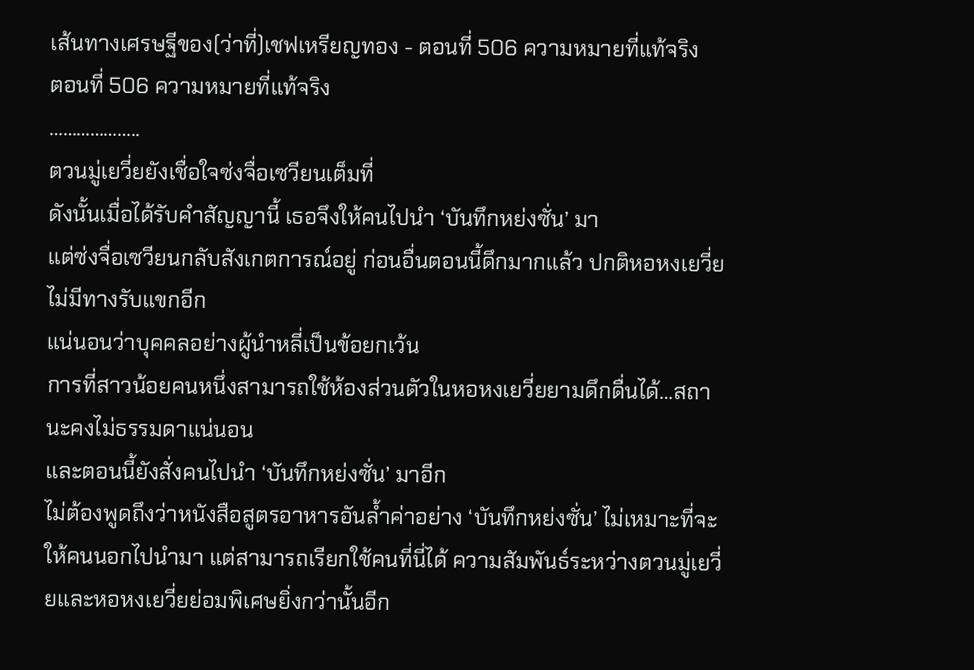เส้นทางเศรษฐีของ(ว่าที่)เชฟเหรียญทอง - ตอนที่ 506 ความหมายที่แท้จริง
ตอนที่ 506 ความหมายที่แท้จริง
………………..
ตวนมู่เยวี่ยยังเชื่อใจซ่งจื่อเซวียนเต็มที่
ดังนั้นเมื่อได้รับคำสัญญานี้ เธอจึงให้คนไปนำ ‘บันทึกหย่งซั่น’ มา
แต่ซ่งจื่อเซวียนกลับสังเกตการณ์อยู่ ก่อนอื่นตอนนี้ดึกมากแล้ว ปกติหอหงเยวี่ยไม่มีทางรับแขกอีก
แน่นอนว่าบุคคลอย่างผู้นำหลี่เป็นข้อยกเว้น
การที่สาวน้อยคนหนึ่งสามารถใช้ห้องส่วนตัวในหอหงเยวี่ยยามดึกดื่นได้…สถานะคงไม่ธรรมดาแน่นอน
และตอนนี้ยังสั่งคนไปนำ ‘บันทึกหย่งซั่น’ มาอีก
ไม่ต้องพูดถึงว่าหนังสือสูตรอาหารอันล้ำค่าอย่าง ‘บันทึกหย่งซั่น’ ไม่เหมาะที่จะให้คนนอกไปนำมา แต่สามารถเรียกใช้คนที่นี่ได้ ความสัมพันธ์ระหว่างตวนมู่เยวี่ยและหอหงเยวี่ยย่อมพิเศษยิ่งกว่านั้นอีก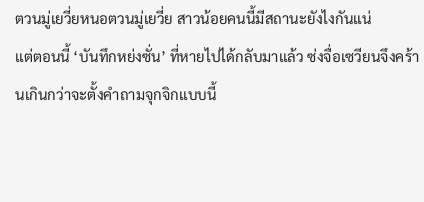ตวนมู่เยวี่ยหนอตวนมู่เยวี่ย สาวน้อยคนนี้มีสถานะยังไงกันแน่
แต่ตอนนี้ ‘บันทึกหย่งซั่น’ ที่หายไปได้กลับมาแล้ว ซ่งจื่อเซวียนจึงคร้านเกินกว่าจะตั้งคำถามจุกจิกแบบนี้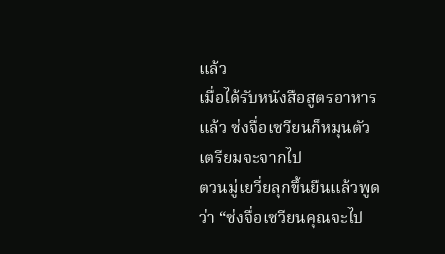แล้ว
เมื่อได้รับหนังสือสูตรอาหารแล้ว ซ่งจื่อเซวียนก็หมุนตัวเตรียมจะจากไป
ตวนมู่เยวี่ยลุกขึ้นยืนแล้วพูดว่า “ซ่งจื่อเซวียนคุณจะไป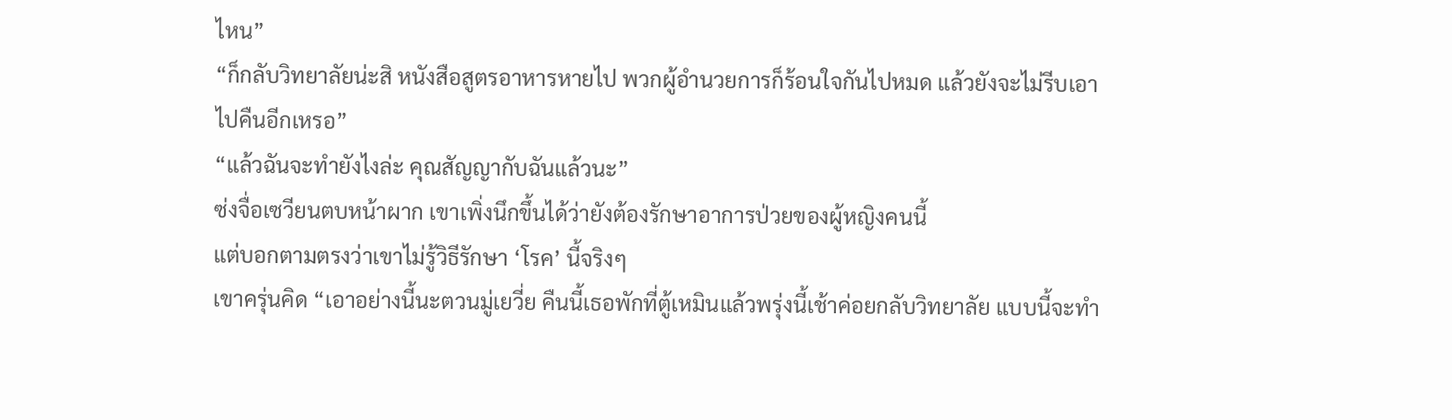ไหน”
“ก็กลับวิทยาลัยน่ะสิ หนังสือสูตรอาหารหายไป พวกผู้อำนวยการก็ร้อนใจกันไปหมด แล้วยังจะไม่รีบเอาไปคืนอีกเหรอ”
“แล้วฉันจะทำยังไงล่ะ คุณสัญญากับฉันแล้วนะ”
ซ่งจื่อเซวียนตบหน้าผาก เขาเพิ่งนึกขึ้นได้ว่ายังต้องรักษาอาการป่วยของผู้หญิงคนนี้
แต่บอกตามตรงว่าเขาไม่รู้วิธีรักษา ‘โรค’ นี้จริงๆ
เขาครุ่นคิด “เอาอย่างนี้นะตวนมู่เยวี่ย คืนนี้เธอพักที่ตู้เหมินแล้วพรุ่งนี้เช้าค่อยกลับวิทยาลัย แบบนี้จะทำ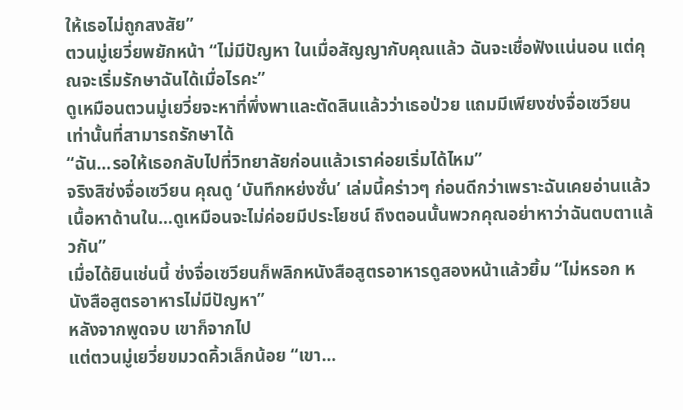ให้เธอไม่ถูกสงสัย”
ตวนมู่เยวี่ยพยักหน้า “ไม่มีปัญหา ในเมื่อสัญญากับคุณแล้ว ฉันจะเชื่อฟังแน่นอน แต่คุณจะเริ่มรักษาฉันได้เมื่อไรคะ”
ดูเหมือนตวนมู่เยวี่ยจะหาที่พึ่งพาและตัดสินแล้วว่าเธอป่วย แถมมีเพียงซ่งจื่อเซวียนเท่านั้นที่สามารถรักษาได้
“ฉัน…รอให้เธอกลับไปที่วิทยาลัยก่อนแล้วเราค่อยเริ่มได้ไหม”
จริงสิซ่งจื่อเซวียน คุณดู ‘บันทึกหย่งซั่น’ เล่มนี้คร่าวๆ ก่อนดีกว่าเพราะฉันเคยอ่านแล้ว เนื้อหาด้านใน…ดูเหมือนจะไม่ค่อยมีประโยชน์ ถึงตอนนั้นพวกคุณอย่าหาว่าฉันตบตาแล้วกัน”
เมื่อได้ยินเช่นนี้ ซ่งจื่อเซวียนก็พลิกหนังสือสูตรอาหารดูสองหน้าแล้วยิ้ม “ไม่หรอก หนังสือสูตรอาหารไม่มีปัญหา”
หลังจากพูดจบ เขาก็จากไป
แต่ตวนมู่เยวี่ยขมวดคิ้วเล็กน้อย “เขา…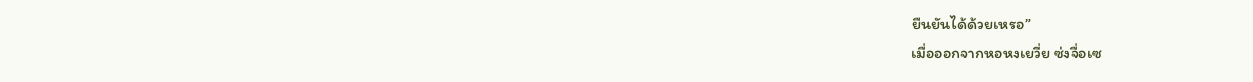ยืนยันได้ด้วยเหรอ”
เมื่อออกจากหอหงเยวี่ย ซ่งจื่อเซ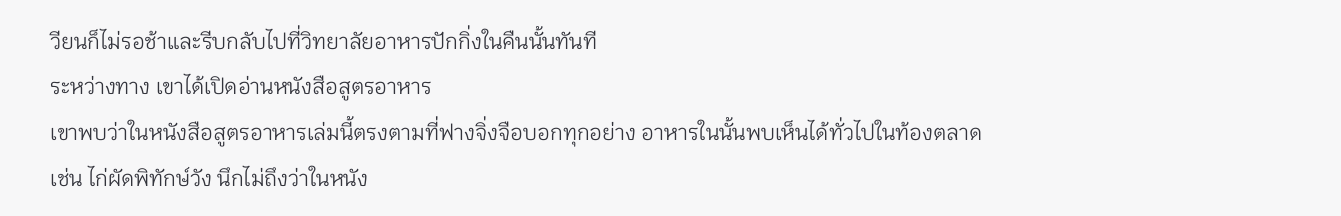วียนก็ไม่รอช้าและรีบกลับไปที่วิทยาลัยอาหารปักกิ่งในคืนนั้นทันที
ระหว่างทาง เขาได้เปิดอ่านหนังสือสูตรอาหาร
เขาพบว่าในหนังสือสูตรอาหารเล่มนี้ตรงตามที่ฟางจิ่งจือบอกทุกอย่าง อาหารในนั้นพบเห็นได้ทั่วไปในท้องตลาด
เช่น ไก่ผัดพิทักษ์วัง นึกไม่ถึงว่าในหนัง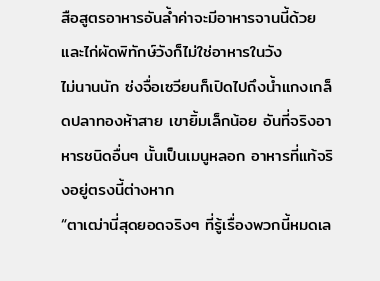สือสูตรอาหารอันล้ำค่าจะมีอาหารจานนี้ด้วย และไก่ผัดพิทักษ์วังก็ไม่ใช่อาหารในวัง
ไม่นานนัก ซ่งจื่อเซวียนก็เปิดไปถึงน้ำแกงเกล็ดปลาทองห้าสาย เขายิ้มเล็กน้อย อันที่จริงอาหารชนิดอื่นๆ นั้นเป็นเมนูหลอก อาหารที่แท้จริงอยู่ตรงนี้ต่างหาก
“ตาเฒ่านี่สุดยอดจริงๆ ที่รู้เรื่องพวกนี้หมดเล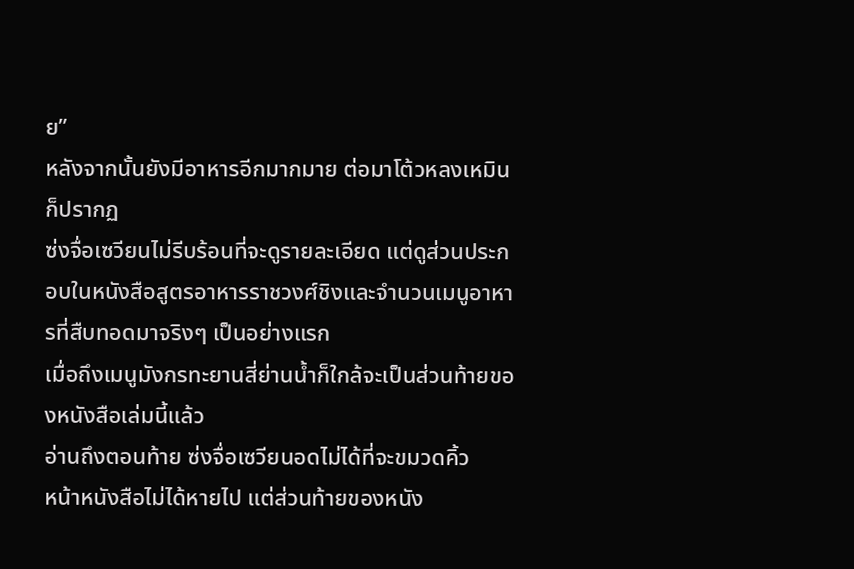ย”
หลังจากนั้นยังมีอาหารอีกมากมาย ต่อมาโต้วหลงเหมินก็ปรากฏ
ซ่งจื่อเซวียนไม่รีบร้อนที่จะดูรายละเอียด แต่ดูส่วนประกอบในหนังสือสูตรอาหารราชวงศ์ชิงและจำนวนเมนูอาหารที่สืบทอดมาจริงๆ เป็นอย่างแรก
เมื่อถึงเมนูมังกรทะยานสี่ย่านน้ำก็ใกล้จะเป็นส่วนท้ายของหนังสือเล่มนี้แล้ว
อ่านถึงตอนท้าย ซ่งจื่อเซวียนอดไม่ได้ที่จะขมวดคิ้ว
หน้าหนังสือไม่ได้หายไป แต่ส่วนท้ายของหนัง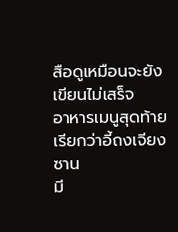สือดูเหมือนจะยังเขียนไม่เสร็จ
อาหารเมนูสุดท้ายเรียกว่าอี้ถงเจียงซาน
มี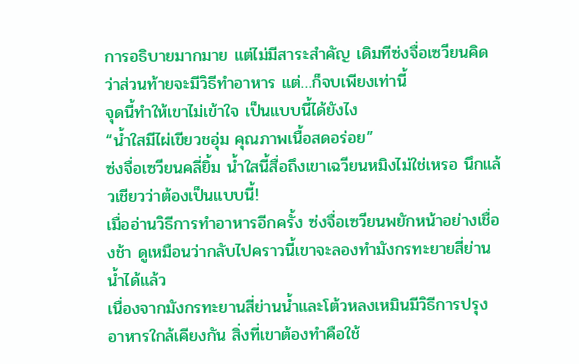การอธิบายมากมาย แต่ไม่มีสาระสำคัญ เดิมทีซ่งจื่อเซวียนคิดว่าส่วนท้ายจะมีวิธีทำอาหาร แต่…ก็จบเพียงเท่านี้
จุดนี้ทำให้เขาไม่เข้าใจ เป็นแบบนี้ได้ยังไง
“น้ำใสมีไผ่เขียวชอุ่ม คุณภาพเนื้อสดอร่อย”
ซ่งจื่อเซวียนคลี่ยิ้ม น้ำใสนี้สื่อถึงเขาเฉวียนหมิงไม่ใช่เหรอ นึกแล้วเชียวว่าต้องเป็นแบบนี้!
เมื่ออ่านวิธีการทำอาหารอีกครั้ง ซ่งจื่อเซวียนพยักหน้าอย่างเชื่องช้า ดูเหมือนว่ากลับไปคราวนี้เขาจะลองทำมังกรทะยายสี่ย่านน้ำได้แล้ว
เนื่องจากมังกรทะยานสี่ย่านน้ำและโต้วหลงเหมินมีวิธีการปรุงอาหารใกล้เคียงกัน สิ่งที่เขาต้องทำคือใช้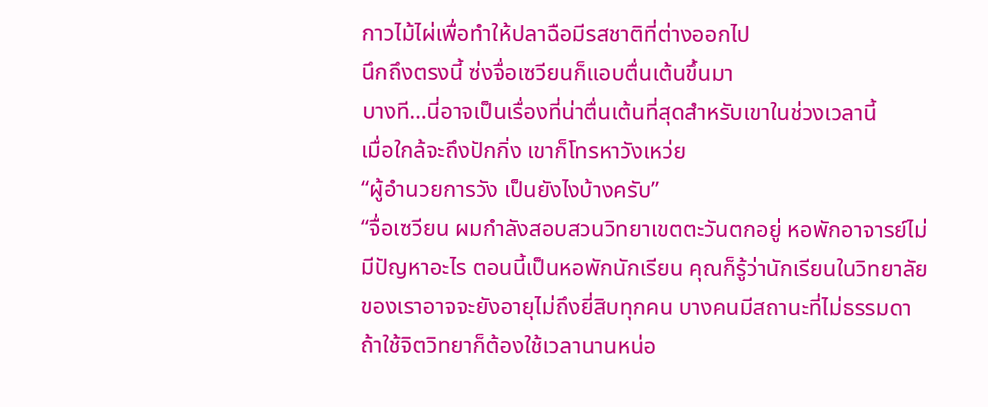กาวไม้ไผ่เพื่อทำให้ปลาฉือมีรสชาติที่ต่างออกไป
นึกถึงตรงนี้ ซ่งจื่อเซวียนก็แอบตื่นเต้นขึ้นมา
บางที…นี่อาจเป็นเรื่องที่น่าตื่นเต้นที่สุดสำหรับเขาในช่วงเวลานี้
เมื่อใกล้จะถึงปักกิ่ง เขาก็โทรหาวังเหว่ย
“ผู้อำนวยการวัง เป็นยังไงบ้างครับ”
“จื่อเซวียน ผมกำลังสอบสวนวิทยาเขตตะวันตกอยู่ หอพักอาจารย์ไม่มีปัญหาอะไร ตอนนี้เป็นหอพักนักเรียน คุณก็รู้ว่านักเรียนในวิทยาลัยของเราอาจจะยังอายุไม่ถึงยี่สิบทุกคน บางคนมีสถานะที่ไม่ธรรมดา ถ้าใช้จิตวิทยาก็ต้องใช้เวลานานหน่อ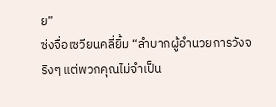ย”
ซ่งจื่อเซวียนคลี่ยิ้ม “ลำบากผู้อำนวยการวังจริงๆ แต่พวกคุณไม่จำเป็น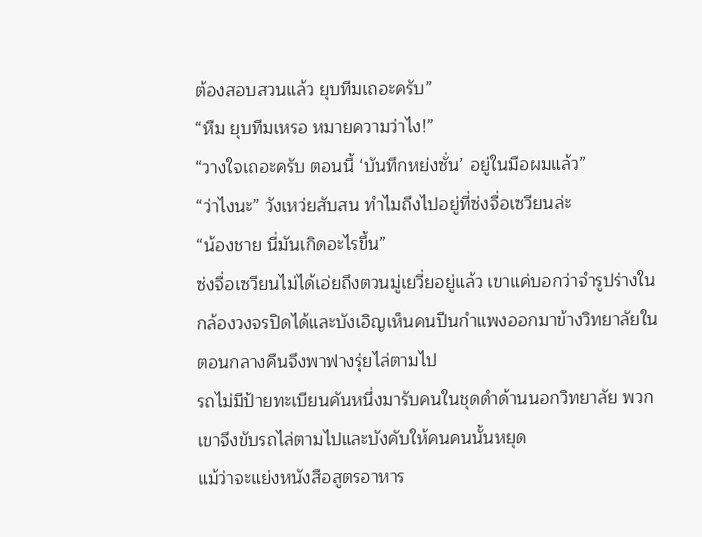ต้องสอบสวนแล้ว ยุบทีมเถอะครับ”
“หืม ยุบทีมเหรอ หมายความว่าไง!”
“วางใจเถอะครับ ตอนนี้ ‘บันทึกหย่งซั่น’ อยู่ในมือผมแล้ว”
“ว่าไงนะ” วังเหว่ยสับสน ทำไมถึงไปอยู่ที่ซ่งจื่อเซวียนล่ะ
“น้องชาย นี่มันเกิดอะไรขึ้น”
ซ่งจื่อเซวียนไม่ได้เอ่ยถึงตวนมู่เยวี่ยอยู่แล้ว เขาแค่บอกว่าจำรูปร่างในกล้องวงจรปิดได้และบังเอิญเห็นคนปีนกำแพงออกมาข้างวิทยาลัยในตอนกลางคืนจึงพาฟางรุ่ยไล่ตามไป
รถไม่มีป้ายทะเบียนคันหนึ่งมารับคนในชุดดำด้านนอกวิทยาลัย พวกเขาจึงขับรถไล่ตามไปและบังคับให้คนคนนั้นหยุด
แม้ว่าจะแย่งหนังสือสูตรอาหาร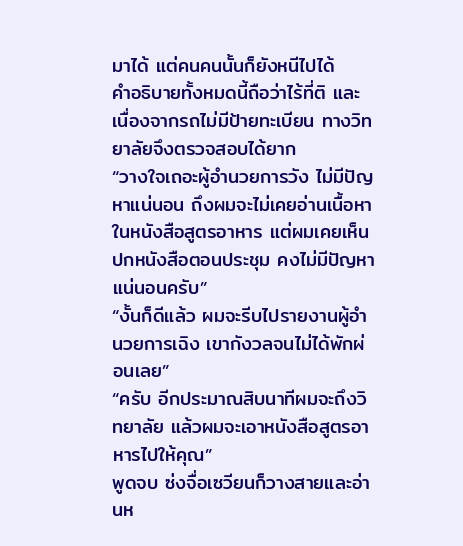มาได้ แต่คนคนนั้นก็ยังหนีไปได้
คำอธิบายทั้งหมดนี้ถือว่าไร้ที่ติ และเนื่องจากรถไม่มีป้ายทะเบียน ทางวิทยาลัยจึงตรวจสอบได้ยาก
“วางใจเถอะผู้อำนวยการวัง ไม่มีปัญหาแน่นอน ถึงผมจะไม่เคยอ่านเนื้อหาในหนังสือสูตรอาหาร แต่ผมเคยเห็นปกหนังสือตอนประชุม คงไม่มีปัญหาแน่นอนครับ”
“งั้นก็ดีแล้ว ผมจะรีบไปรายงานผู้อำนวยการเฉิง เขากังวลจนไม่ได้พักผ่อนเลย”
“ครับ อีกประมาณสิบนาทีผมจะถึงวิทยาลัย แล้วผมจะเอาหนังสือสูตรอาหารไปให้คุณ”
พูดจบ ซ่งจื่อเซวียนก็วางสายและอ่านห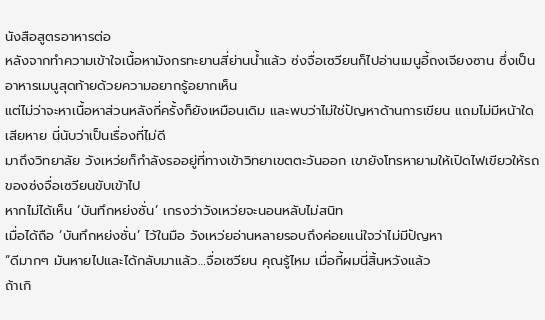นังสือสูตรอาหารต่อ
หลังจากทำความเข้าใจเนื้อหามังกรทะยานสี่ย่านน้ำแล้ว ซ่งจื่อเซวียนก็ไปอ่านเมนูอี้ถงเจียงซาน ซึ่งเป็นอาหารเมนูสุดท้ายด้วยความอยากรู้อยากเห็น
แต่ไม่ว่าจะหาเนื้อหาส่วนหลังกี่ครั้งก็ยังเหมือนเดิม และพบว่าไม่ใช่ปัญหาด้านการเขียน แถมไม่มีหน้าใดเสียหาย นี่นับว่าเป็นเรื่องที่ไม่ดี
มาถึงวิทยาลัย วังเหว่ยก็กำลังรออยู่ที่ทางเข้าวิทยาเขตตะวันออก เขายังโทรหายามให้เปิดไฟเขียวให้รถของซ่งจื่อเซวียนขับเข้าไป
หากไม่ได้เห็น ‘บันทึกหย่งซั่น’ เกรงว่าวังเหว่ยจะนอนหลับไม่สนิท
เมื่อได้ถือ ‘บันทึกหย่งซั่น’ ไว้ในมือ วังเหว่ยอ่านหลายรอบถึงค่อยแน่ใจว่าไม่มีปัญหา
“ดีมากๆ มันหายไปและได้กลับมาแล้ว…จื่อเซวียน คุณรู้ไหม เมื่อกี้ผมนี่สิ้นหวังแล้ว
ถ้าเกิ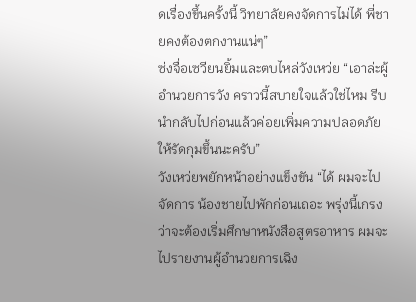ดเรื่องขึ้นครั้งนี้ วิทยาลัยคงจัดการไม่ได้ พี่ชายคงต้องตกงานแน่ๆ”
ซ่งจื่อเซวียนยิ้มและตบไหล่วังเหว่ย “เอาล่ะผู้อำนวยการวัง คราวนี้สบายใจแล้วใช่ไหม รีบนำกลับไปก่อนแล้วค่อยเพิ่มความปลอดภัยให้รัดกุมขึ้นนะครับ”
วังเหว่ยพยักหน้าอย่างแข็งขัน “ได้ ผมจะไปจัดการ น้องชายไปพักก่อนเถอะ พรุ่งนี้เกรงว่าจะต้องเริ่มศึกษาหนังสือสูตรอาหาร ผมจะไปรายงานผู้อำนวยการเฉิง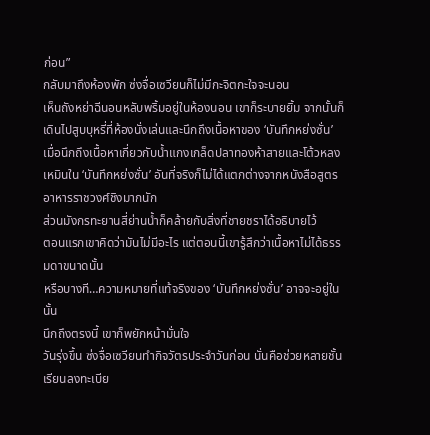ก่อน”
กลับมาถึงห้องพัก ซ่งจื่อเซวียนก็ไม่มีกะจิตกะใจจะนอน
เห็นถังหย่าฉีนอนหลับพริ้มอยู่ในห้องนอน เขาก็ระบายยิ้ม จากนั้นก็เดินไปสูบบุหรี่ที่ห้องนั่งเล่นและนึกถึงเนื้อหาของ ‘บันทึกหย่งซั่น’
เมื่อนึกถึงเนื้อหาเกี่ยวกับน้ำแกงเกล็ดปลาทองห้าสายและโต้วหลงเหมินใน ‘บันทึกหย่งซั่น’ อันที่จริงก็ไม่ได้แตกต่างจากหนังสือสูตรอาหารราชวงศ์ชิงมากนัก
ส่วนมังกรทะยานสี่ย่านน้ำก็คล้ายกับสิ่งที่ชายชราได้อธิบายไว้
ตอนแรกเขาคิดว่ามันไม่มีอะไร แต่ตอนนี้เขารู้สึกว่าเนื้อหาไม่ได้ธรรมดาขนาดนั้น
หรือบางที…ความหมายที่แท้จริงของ ‘บันทึกหย่งซั่น’ อาจจะอยู่ในนั้น
นึกถึงตรงนี้ เขาก็พยักหน้ามั่นใจ
วันรุ่งขึ้น ซ่งจื่อเซวียนทำกิจวัตรประจำวันก่อน นั่นคือช่วยหลายชั้นเรียนลงทะเบีย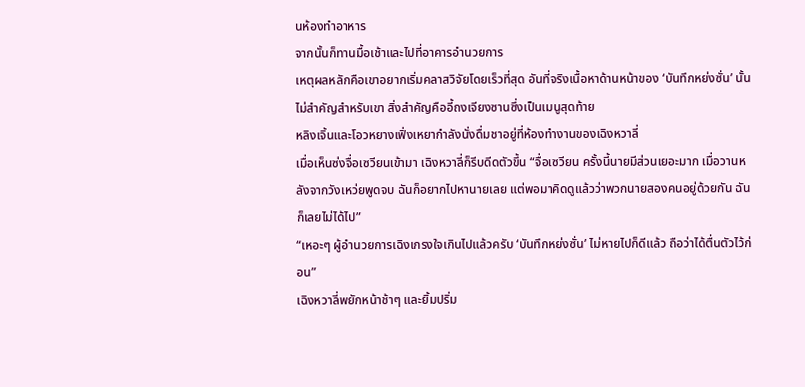นห้องทำอาหาร
จากนั้นก็ทานมื้อเช้าและไปที่อาคารอำนวยการ
เหตุผลหลักคือเขาอยากเริ่มคลาสวิจัยโดยเร็วที่สุด อันที่จริงเนื้อหาด้านหน้าของ ‘บันทึกหย่งซั่น’ นั้นไม่สำคัญสำหรับเขา สิ่งสำคัญคืออี้ถงเจียงซานซึ่งเป็นเมนูสุดท้าย
หลิงเจิ้นและโอวหยางเฟิ่งเหยากำลังนั่งดื่มชาอยู่ที่ห้องทำงานของเฉิงหวาลี่
เมื่อเห็นซ่งจื่อเซวียนเข้ามา เฉิงหวาลี่ก็รีบดีดตัวขึ้น “จื่อเซวียน ครั้งนี้นายมีส่วนเยอะมาก เมื่อวานหลังจากวังเหว่ยพูดจบ ฉันก็อยากไปหานายเลย แต่พอมาคิดดูแล้วว่าพวกนายสองคนอยู่ด้วยกัน ฉันก็เลยไม่ได้ไป”
“เหอะๆ ผู้อำนวยการเฉิงเกรงใจเกินไปแล้วครับ ‘บันทึกหย่งซั่น’ ไม่หายไปก็ดีแล้ว ถือว่าได้ตื่นตัวไว้ก่อน”
เฉิงหวาลี่พยักหน้าช้าๆ และยิ้มปริ่ม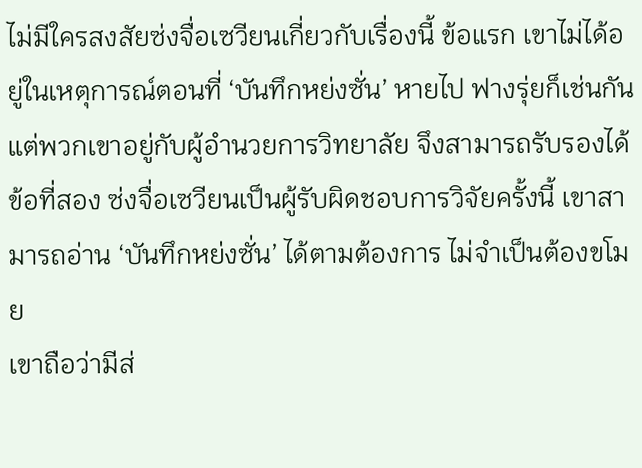ไม่มีใครสงสัยซ่งจื่อเซวียนเกี่ยวกับเรื่องนี้ ข้อแรก เขาไม่ได้อยู่ในเหตุการณ์ตอนที่ ‘บันทึกหย่งซั่น’ หายไป ฟางรุ่ยก็เช่นกัน
แต่พวกเขาอยู่กับผู้อำนวยการวิทยาลัย จึงสามารถรับรองได้
ข้อที่สอง ซ่งจื่อเซวียนเป็นผู้รับผิดชอบการวิจัยครั้งนี้ เขาสามารถอ่าน ‘บันทึกหย่งซั่น’ ได้ตามต้องการ ไม่จำเป็นต้องขโมย
เขาถือว่ามีส่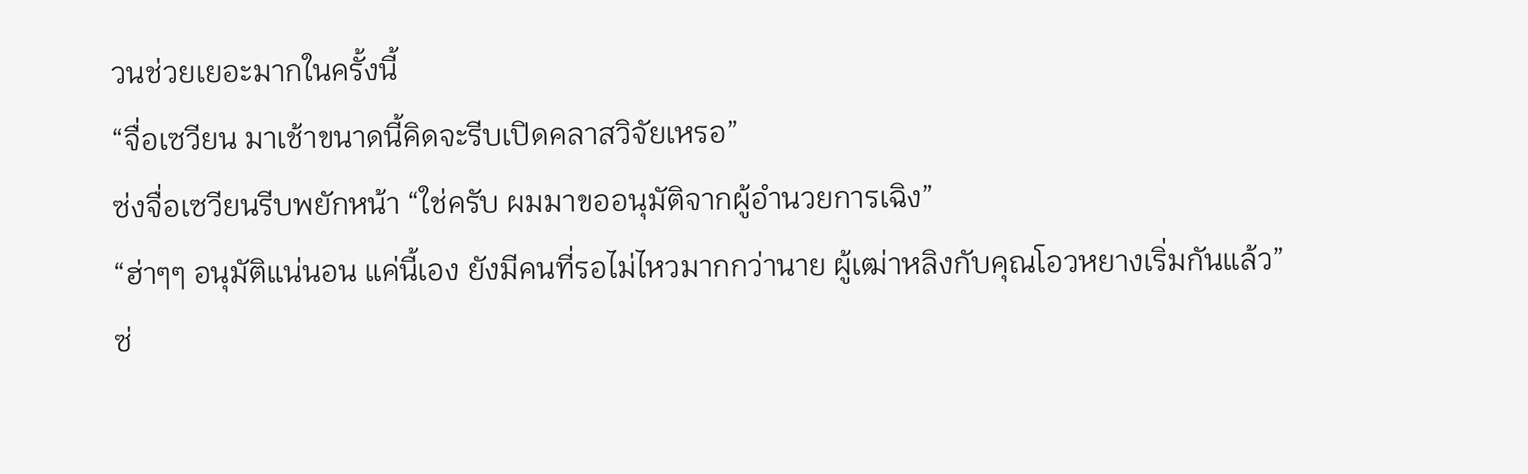วนช่วยเยอะมากในครั้งนี้
“จื่อเซวียน มาเช้าขนาดนี้คิดจะรีบเปิดคลาสวิจัยเหรอ”
ซ่งจื่อเซวียนรีบพยักหน้า “ใช่ครับ ผมมาขออนุมัติจากผู้อำนวยการเฉิง”
“ฮ่าๆๆ อนุมัติแน่นอน แค่นี้เอง ยังมีคนที่รอไม่ไหวมากกว่านาย ผู้เฒ่าหลิงกับคุณโอวหยางเริ่มกันแล้ว”
ซ่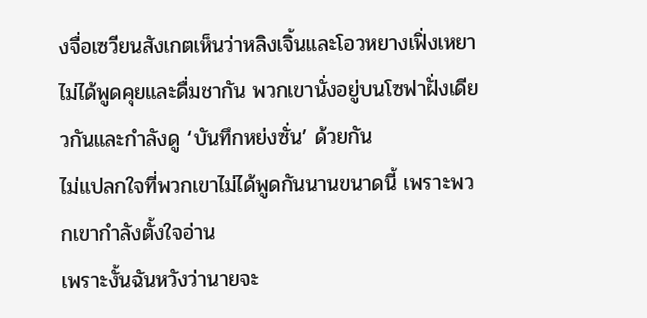งจื่อเซวียนสังเกตเห็นว่าหลิงเจิ้นและโอวหยางเฟิ่งเหยาไม่ได้พูดคุยและดื่มชากัน พวกเขานั่งอยู่บนโซฟาฝั่งเดียวกันและกำลังดู ‘บันทึกหย่งซั่น’ ด้วยกัน
ไม่แปลกใจที่พวกเขาไม่ได้พูดกันนานขนาดนี้ เพราะพวกเขากำลังตั้งใจอ่าน
เพราะงั้นฉันหวังว่านายจะ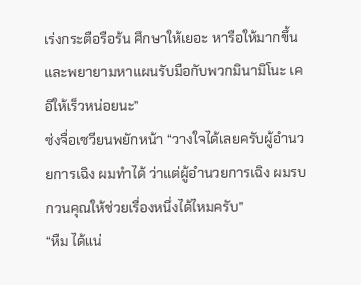เร่งกระตือรือร้น ศึกษาให้เยอะ หารือให้มากขึ้น และพยายามหาแผนรับมือกับพวกมินามิโนะ เคอิให้เร็วหน่อยนะ”
ซ่งจื่อเซวียนพยักหน้า “วางใจได้เลยครับผู้อำนวยการเฉิง ผมทำได้ ว่าแต่ผู้อำนวยการเฉิง ผมรบกวนคุณให้ช่วยเรื่องหนึ่งได้ไหมครับ”
“หืม ได้แน่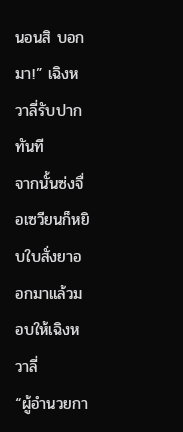นอนสิ บอกมา!” เฉิงหวาลี่รับปากทันที
จากนั้นซ่งจื่อเซวียนก็หยิบใบสั่งยาออกมาแล้วมอบให้เฉิงหวาลี่
“ผู้อำนวยกา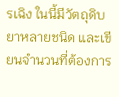รเฉิง ในนี้มีวัตถุดิบยาหลายชนิด และเขียนจำนวนที่ต้องการ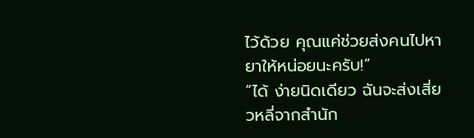ไว้ด้วย คุณแค่ช่วยส่งคนไปหายาให้หน่อยนะครับ!”
“ได้ ง่ายนิดเดียว ฉันจะส่งเสี่ยวหลี่จากสำนัก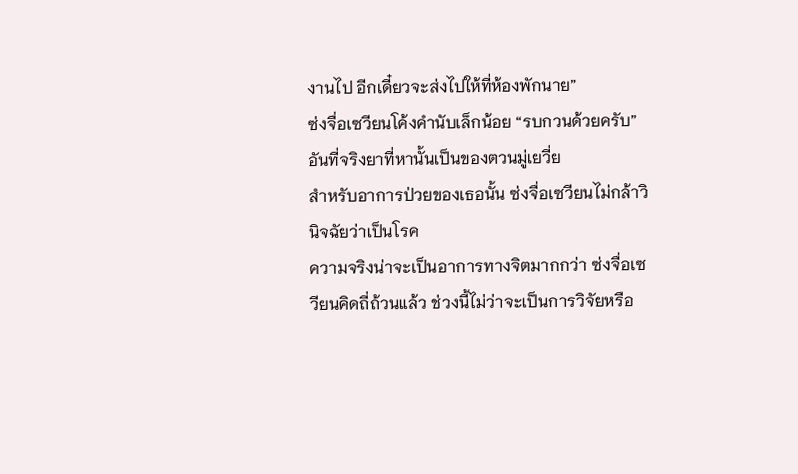งานไป อีกเดี๋ยวจะส่งไปให้ที่ห้องพักนาย”
ซ่งจื่อเซวียนโค้งคำนับเล็กน้อย “รบกวนด้วยครับ”
อันที่จริงยาที่หานั้นเป็นของตวนมู่เยวี่ย
สำหรับอาการป่วยของเธอนั้น ซ่งจื่อเซวียนไม่กล้าวินิจฉัยว่าเป็นโรค
ความจริงน่าจะเป็นอาการทางจิตมากกว่า ซ่งจื่อเซวียนคิดถี่ถ้วนแล้ว ช่วงนี้ไม่ว่าจะเป็นการวิจัยหรือ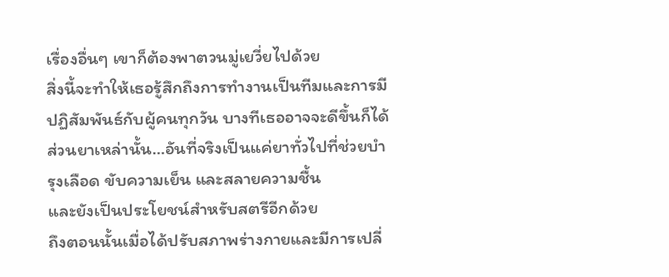เรื่องอื่นๆ เขาก็ต้องพาตวนมู่เยวี่ยไปด้วย
สิ่งนี้จะทำให้เธอรู้สึกถึงการทำงานเป็นทีมและการมีปฏิสัมพันธ์กับผู้คนทุกวัน บางทีเธออาจจะดีขึ้นก็ได้
ส่วนยาเหล่านั้น…อันที่จริงเป็นแค่ยาทั่วไปที่ช่วยบำรุงเลือด ขับความเย็น และสลายความชื้น
และยังเป็นประโยชน์สำหรับสตรีอีกด้วย
ถึงตอนนั้นเมื่อได้ปรับสภาพร่างกายและมีการเปลี่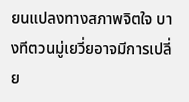ยนแปลงทางสภาพจิตใจ บางทีตวนมู่เยวี่ยอาจมีการเปลี่ย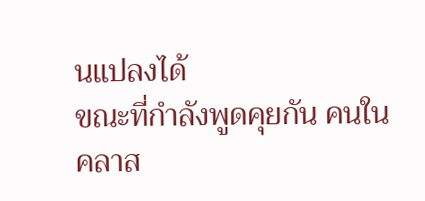นแปลงได้
ขณะที่กำลังพูดคุยกัน คนในคลาส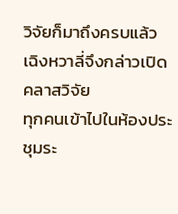วิจัยก็มาถึงครบแล้ว เฉิงหวาลี่จึงกล่าวเปิดคลาสวิจัย
ทุกคนเข้าไปในห้องประชุมระ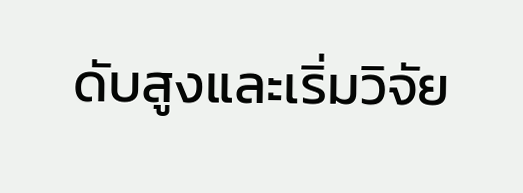ดับสูงและเริ่มวิจัย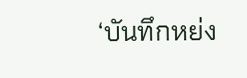‘บันทึกหย่ง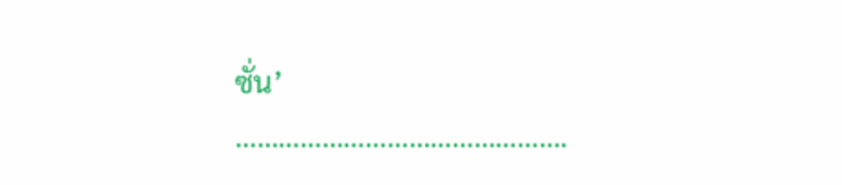ซั่น’
……………………………………….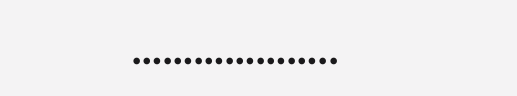………………..